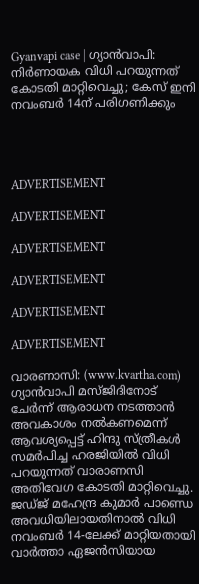Gyanvapi case | ഗ്യാന്‍വാപി: നിർണായക വിധി പറയുന്നത് കോടതി മാറ്റിവെച്ചു; കേസ് ഇനി നവംബർ 14ന് പരിഗണിക്കും




ADVERTISEMENT

ADVERTISEMENT

ADVERTISEMENT

ADVERTISEMENT

ADVERTISEMENT

ADVERTISEMENT

വാരണാസി: (www.kvartha.com) ഗ്യാന്‍വാപി മസ്ജിദിനോട് ചേർന്ന് ആരാധന നടത്താന്‍ അവകാശം നല്‍കണമെന്ന് ആവശ്യപ്പെട്ട് ഹിന്ദു സ്ത്രീകൾ സമർപിച്ച ഹരജിയിൽ വിധി പറയുന്നത് വാരാണസി അതിവേഗ കോടതി മാറ്റിവെച്ചു. ജഡ്‌ജ്‌ മഹേന്ദ്ര കുമാർ പാണ്ഡെ അവധിയിലായതിനാൽ വിധി നവംബർ 14-ലേക്ക് മാറ്റിയതായി വാർത്താ ഏജൻസിയായ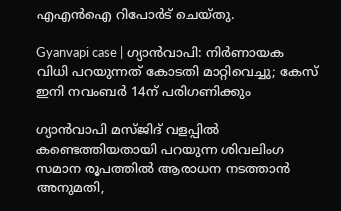എഎൻഐ റിപോർട് ചെയ്തു.

Gyanvapi case | ഗ്യാന്‍വാപി: നിർണായക വിധി പറയുന്നത് കോടതി മാറ്റിവെച്ചു; കേസ് ഇനി നവംബർ 14ന് പരിഗണിക്കും

ഗ്യാന്‍വാപി മസ്‌ജിദ്‌ വളപ്പിൽ കണ്ടെത്തിയതായി പറയുന്ന ശിവലിംഗ സമാന രൂപത്തിൽ ആരാധന നടത്താൻ അനുമതി,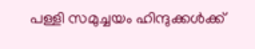പള്ളി സമുച്ചയം ഹിന്ദുക്കൾക്ക്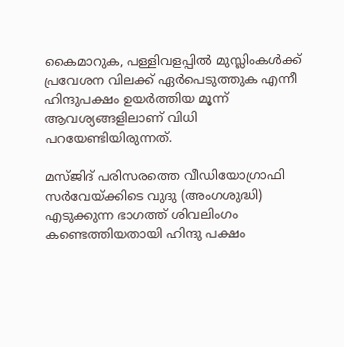കൈമാറുക, പള്ളിവളപ്പിൽ മുസ്ലിംകൾക്ക് പ്രവേശന വിലക്ക് ഏർപെടുത്തുക എന്നീ ഹിന്ദുപക്ഷം ഉയർത്തിയ മൂന്ന് ആവശ്യങ്ങളിലാണ് വിധി പറയേണ്ടിയിരുന്നത്.

മസ്ജിദ് പരിസരത്തെ വീഡിയോഗ്രാഫി സര്‍വേയ്ക്കിടെ വുദു (അംഗശുദ്ധി) എടുക്കുന്ന ഭാഗത്ത് ശിവലിംഗം കണ്ടെത്തിയതായി ഹിന്ദു പക്ഷം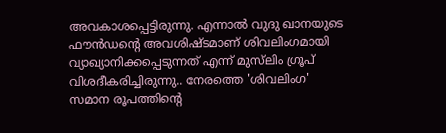അവകാശപ്പെട്ടിരുന്നു. എന്നാല്‍ വുദു ഖാനയുടെ ഫൗന്‍ഡന്റെ അവശിഷ്ടമാണ് ശിവലിംഗമായി വ്യാഖ്യാനിക്കപ്പെടുന്നത് എന്ന് മുസ്‌ലിം ഗ്രൂപ് വിശദീകരിച്ചിരുന്നു.. നേരത്തെ 'ശിവലിംഗ' സമാന രൂപത്തിന്റെ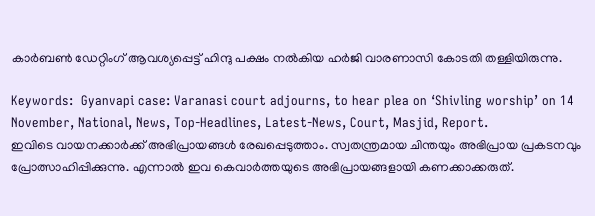കാര്‍ബണ്‍ ഡേറ്റിംഗ് ആവശ്യപ്പെട്ട് ഹിന്ദു പക്ഷം നല്‍കിയ ഹര്‍ജി വാരണാസി കോടതി തള്ളിയിരുന്നു.

Keywords:  Gyanvapi case: Varanasi court adjourns, to hear plea on ‘Shivling worship’ on 14 November, National, News, Top-Headlines, Latest-News, Court, Masjid, Report.
ഇവിടെ വായനക്കാർക്ക് അഭിപ്രായങ്ങൾ രേഖപ്പെടുത്താം. സ്വതന്ത്രമായ ചിന്തയും അഭിപ്രായ പ്രകടനവും പ്രോത്സാഹിപ്പിക്കുന്നു. എന്നാൽ ഇവ കെവാർത്തയുടെ അഭിപ്രായങ്ങളായി കണക്കാക്കരുത്.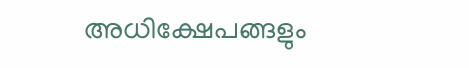അധിക്ഷേപങ്ങളും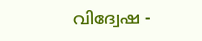വിദ്വേഷ -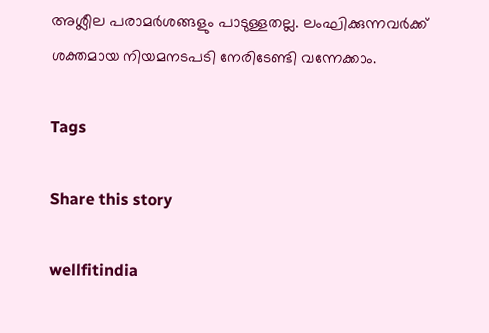അശ്ലീല പരാമർശങ്ങളും പാടുള്ളതല്ല. ലംഘിക്കുന്നവർക്ക് ശക്തമായ നിയമനടപടി നേരിടേണ്ടി വന്നേക്കാം.

Tags

Share this story

wellfitindia